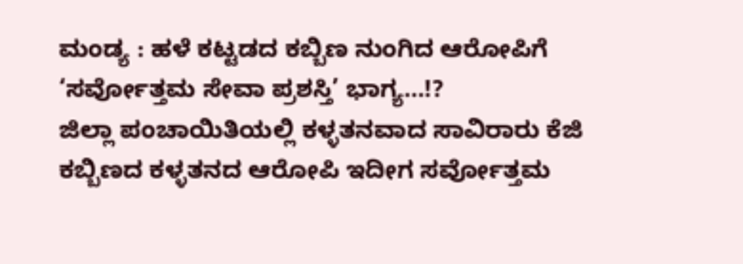ಮಂಡ್ಯ : ಹಳೆ ಕಟ್ಟಡದ ಕಬ್ಬಿಣ ನುಂಗಿದ ಆರೋಪಿಗೆ ‘ಸರ್ವೋತ್ತಮ ಸೇವಾ ಪ್ರಶಸ್ತಿ’ ಭಾಗ್ಯ…!?
ಜಿಲ್ಲಾ ಪಂಚಾಯಿತಿಯಲ್ಲಿ ಕಳ್ಳತನವಾದ ಸಾವಿರಾರು ಕೆಜಿ ಕಬ್ಬಿಣದ ಕಳ್ಳತನದ ಆರೋಪಿ ಇದೀಗ ಸರ್ವೋತ್ತಮ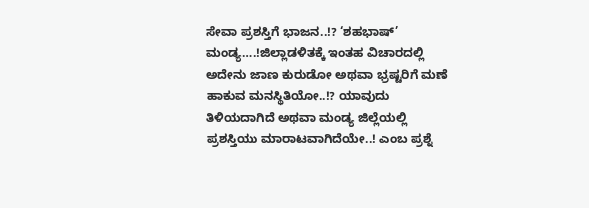ಸೇವಾ ಪ್ರಶಸ್ತಿಗೆ ಭಾಜನ..!? ‘ಶಹಭಾಷ್’ ಮಂಡ್ಯ….!ಜಿಲ್ಲಾಡಳಿತಕ್ಕೆ ಇಂತಹ ವಿಚಾರದಲ್ಲಿ ಅದೇನು ಜಾಣ ಕುರುಡೋ ಅಥವಾ ಭ್ರಷ್ಟರಿಗೆ ಮಣೆ ಹಾಕುವ ಮನಸ್ಥಿತಿಯೋ..!? ಯಾವುದು ತಿಳಿಯದಾಗಿದೆ ಅಥವಾ ಮಂಡ್ಯ ಜಿಲ್ಲೆಯಲ್ಲಿ ಪ್ರಶಸ್ತಿಯು ಮಾರಾಟವಾಗಿದೆಯೇ..! ಎಂಬ ಪ್ರಶ್ನೆ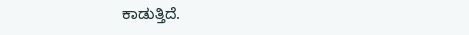ಕಾಡುತ್ತಿದೆ.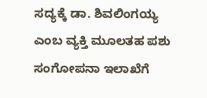ಸದ್ಯಕ್ಕೆ ಡಾ. ಶಿವಲಿಂಗಯ್ಯ ಎಂಬ ವ್ಯಕ್ತಿ ಮೂಲತಹ ಪಶು ಸಂಗೋಪನಾ ಇಲಾಖೆಗೆ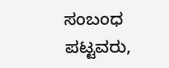ಸಂಬಂಧ ಪಟ್ಟವರು,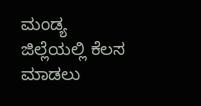ಮಂಡ್ಯ ಜಿಲ್ಲೆಯಲ್ಲಿ ಕೆಲಸ ಮಾಡಲು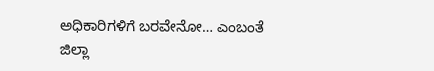ಅಧಿಕಾರಿಗಳಿಗೆ ಬರವೇನೋ… ಎಂಬಂತೆ ಜಿಲ್ಲಾ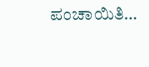ಪಂಚಾಯಿತಿ…